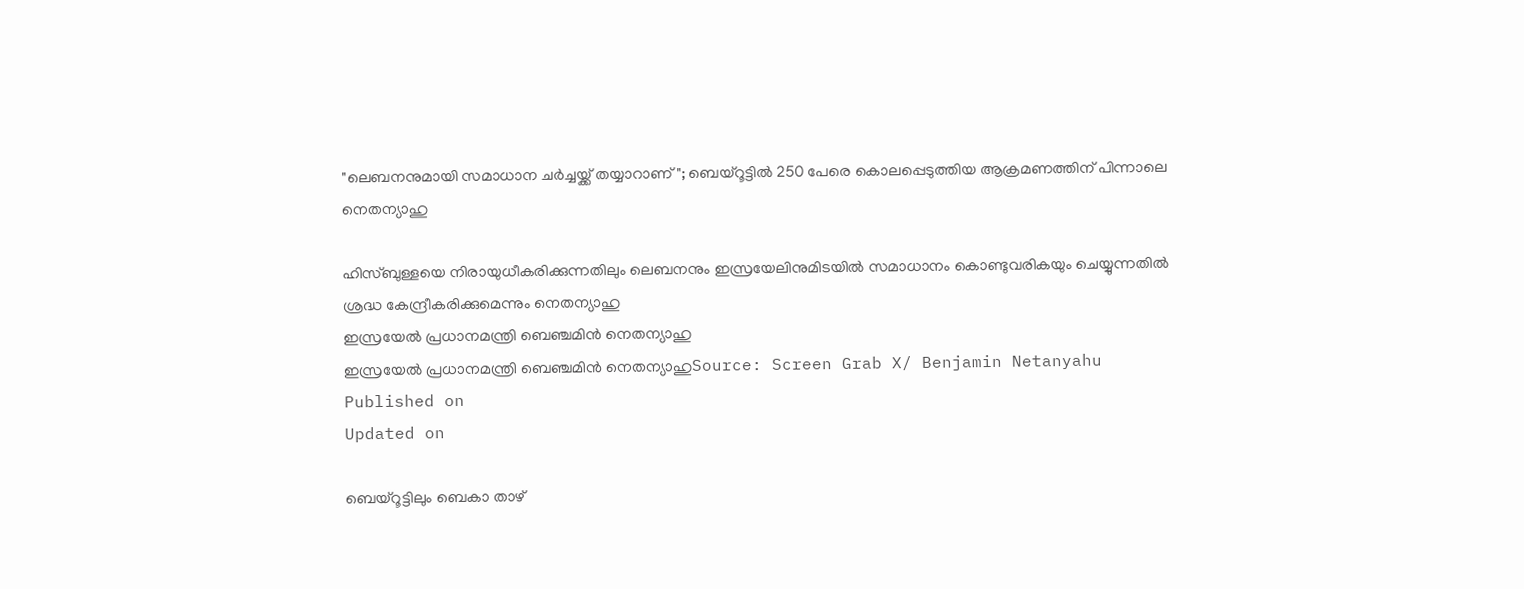"ലെബനനുമായി സമാധാന ചര്‍ച്ചയ്ക്ക് തയ്യാറാണ്"; ബെയ്‌റൂട്ടില്‍ 250 പേരെ കൊലപ്പെടുത്തിയ ആക്രമണത്തിന് പിന്നാലെ നെതന്യാഹു

ഹിസ്ബുള്ളയെ നിരായുധീകരിക്കുന്നതിലും ലെബനനും ഇസ്രയേലിനുമിടയില്‍ സമാധാനം കൊണ്ടുവരികയും ചെയ്യുന്നതില്‍ ശ്രദ്ധ കേന്ദ്രീകരിക്കുമെന്നും നെതന്യാഹു
ഇസ്രയേല്‍ പ്രധാനമന്ത്രി ബെഞ്ചമിന്‍ നെതന്യാഹു
ഇസ്രയേല്‍ പ്രധാനമന്ത്രി ബെഞ്ചമിന്‍ നെതന്യാഹുSource: Screen Grab X/ Benjamin Netanyahu
Published on
Updated on

ബെയ്‌റൂട്ടിലും ബെകാ താഴ്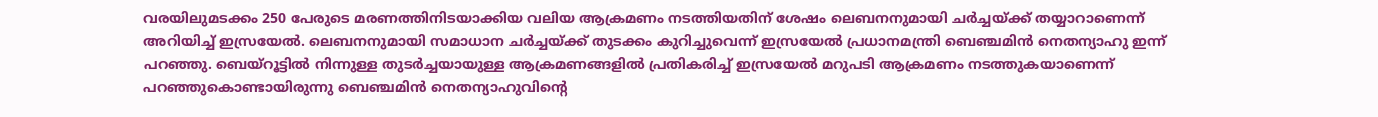വരയിലുമടക്കം 250 പേരുടെ മരണത്തിനിടയാക്കിയ വലിയ ആക്രമണം നടത്തിയതിന് ശേഷം ലെബനനുമായി ചര്‍ച്ചയ്ക്ക് തയ്യാറാണെന്ന് അറിയിച്ച് ഇസ്രയേല്‍. ലെബനനുമായി സമാധാന ചര്‍ച്ചയ്ക്ക് തുടക്കം കുറിച്ചുവെന്ന് ഇസ്രയേല്‍ പ്രധാനമന്ത്രി ബെഞ്ചമിന്‍ നെതന്യാഹു ഇന്ന് പറഞ്ഞു. ബെയ്‌റൂട്ടില്‍ നിന്നുള്ള തുടര്‍ച്ചയായുള്ള ആക്രമണങ്ങളില്‍ പ്രതികരിച്ച് ഇസ്രയേല്‍ മറുപടി ആക്രമണം നടത്തുകയാണെന്ന് പറഞ്ഞുകൊണ്ടായിരുന്നു ബെഞ്ചമിന്‍ നെതന്യാഹുവിന്റെ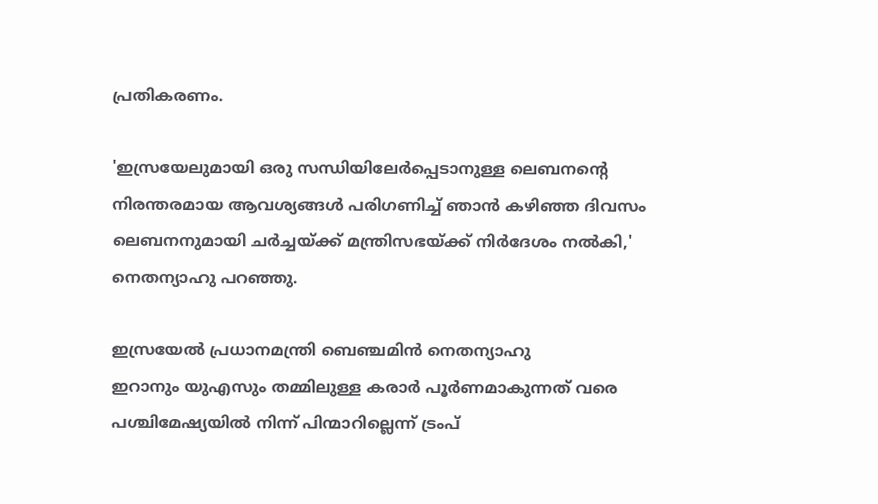പ്രതികരണം.

'ഇസ്രയേലുമായി ഒരു സന്ധിയിലേര്‍പ്പെടാനുള്ള ലെബനന്റെ നിരന്തരമായ ആവശ്യങ്ങള്‍ പരിഗണിച്ച് ഞാന്‍ കഴിഞ്ഞ ദിവസം ലെബനനുമായി ചര്‍ച്ചയ്ക്ക് മന്ത്രിസഭയ്ക്ക് നിര്‍ദേശം നല്‍കി,' നെതന്യാഹു പറഞ്ഞു.

ഇസ്രയേല്‍ പ്രധാനമന്ത്രി ബെഞ്ചമിന്‍ നെതന്യാഹു
ഇറാനും യുഎസും തമ്മിലുള്ള കരാർ പൂർണമാകുന്നത് വരെ പശ്ചിമേഷ്യയില്‍ നിന്ന് പിന്മാറില്ലെന്ന് ട്രംപ്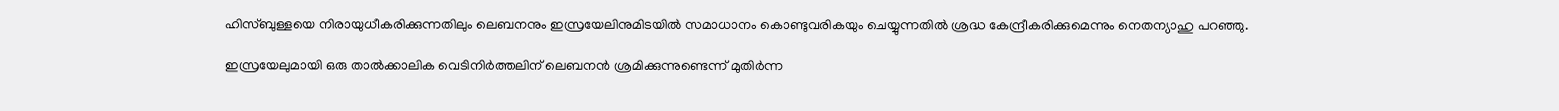ഹിസ്ബുള്ളയെ നിരായുധീകരിക്കുന്നതിലും ലെബനനും ഇസ്രയേലിനുമിടയില്‍ സമാധാനം കൊണ്ടുവരികയും ചെയ്യുന്നതില്‍ ശ്രദ്ധ കേന്ദ്രീകരിക്കുമെന്നും നെതന്യാഹു പറഞ്ഞു.

ഇസ്രയേലുമായി ഒരു താല്‍ക്കാലിക വെടിനിര്‍ത്തലിന് ലെബനന്‍ ശ്രമിക്കുന്നുണ്ടെന്ന് മുതിര്‍ന്ന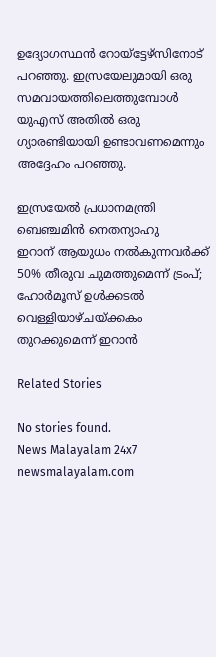ഉദ്യോഗസ്ഥന്‍ റോയ്‌ട്ടേഴ്‌സിനോട് പറഞ്ഞു. ഇസ്രയേലുമായി ഒരു സമവായത്തിലെത്തുമ്പോള്‍ യുഎസ് അതില്‍ ഒരു ഗ്യാരണ്ടിയായി ഉണ്ടാവണമെന്നും അദ്ദേഹം പറഞ്ഞു.

ഇസ്രയേല്‍ പ്രധാനമന്ത്രി ബെഞ്ചമിന്‍ നെതന്യാഹു
ഇറാന് ആയുധം നല്‍കുന്നവർക്ക് 50% തീരുവ ചുമത്തുമെന്ന് ട്രംപ്; ഹോർമൂസ് ഉള്‍ക്കടല്‍ വെള്ളിയാഴ്ചയ്ക്കകം തുറക്കുമെന്ന് ഇറാൻ

Related Stories

No stories found.
News Malayalam 24x7
newsmalayalam.com